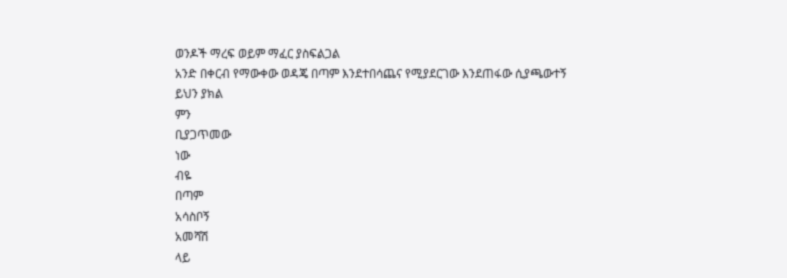ወንዶች ማረፍ ወይም ማፈር ያስፍልጋል
አንድ በቀርብ የማውቀው ወዳጄ በጣም እንደተበሳጨና የሚያደርገው እንደጠፋው ሲያጫውተኝ
ይህን ያክል
ምን
ቢያጋጥመው
ነው
ብዬ
በጣም
አሳስቦኝ
አመሻሽ
ላይ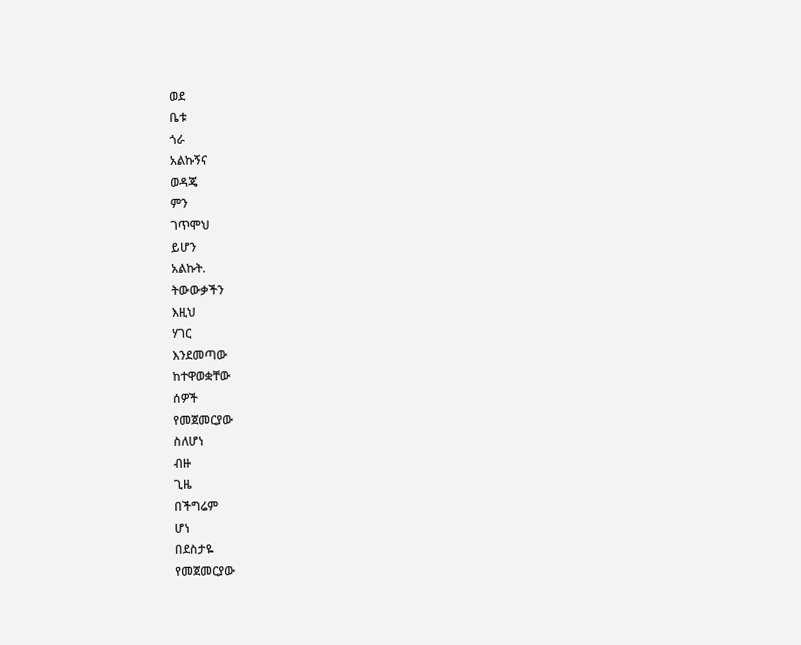ወደ
ቤቱ
ጎራ
አልኩኝና
ወዳጄ
ምን
ገጥሞህ
ይሆን
አልኩት.
ትውውቃችን
እዚህ
ሃገር
እንደመጣው
ከተዋወቋቸው
ሰዎች
የመጀመርያው
ስለሆነ
ብዙ
ጊዜ
በችግሬም
ሆነ
በደስታዬ
የመጀመርያው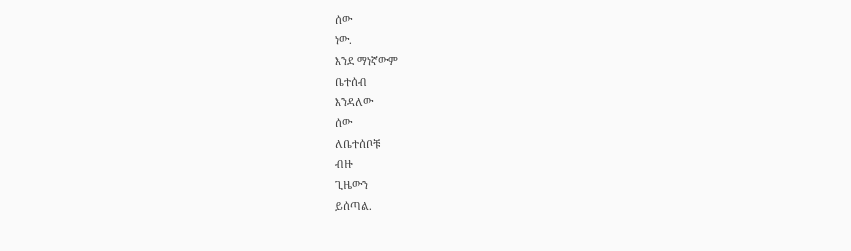ሰው
ነው.
እንደ ማነኛውም
ቤተሰብ
እንዳለው
ሰው
ለቤተሰቦቹ
ብዙ
ጊዜውን
ይሰጣል.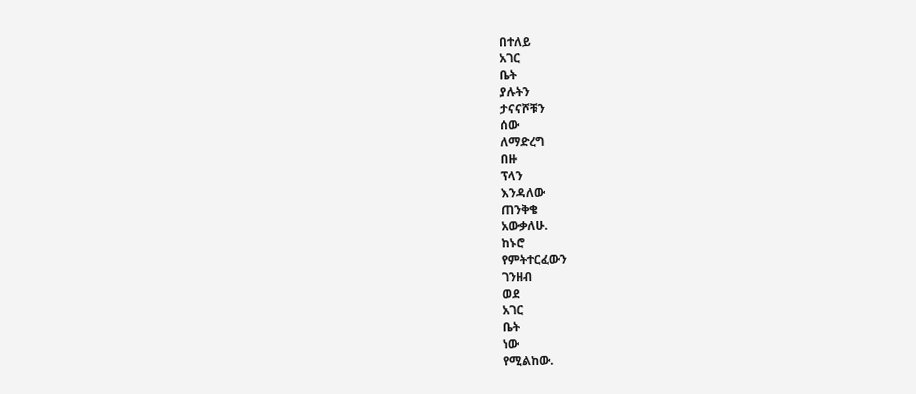በተለይ
አገር
ቤት
ያሉትን
ታናናሾቹን
ሰው
ለማድረግ
በዙ
ፕላን
እንዳለው
ጠንቅቄ
አውቃለሁ.
ከኑሮ
የምትተርፈውን
ገንዘብ
ወደ
አገር
ቤት
ነው
የሚልከው.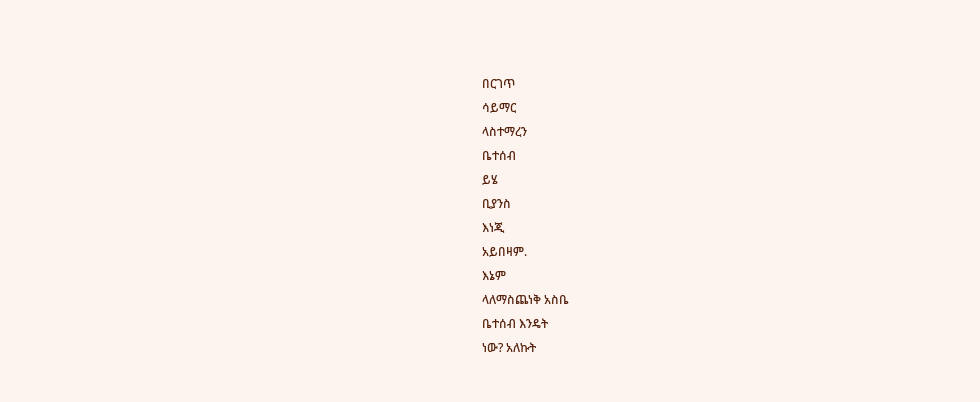በርገጥ
ሳይማር
ላስተማረን
ቤተሰብ
ይሄ
ቢያንስ
እነጂ
አይበዛም.
እኔም
ላለማስጨነቅ አስቤ
ቤተሰብ እንዴት
ነው? አለኩት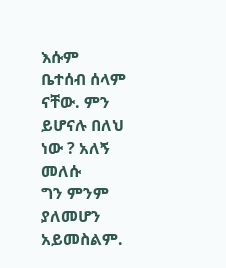እሱም
ቤተሰብ ሰላም
ናቸው. ምን
ይሆናሉ በለህ
ነው ? አለኝ
መለሱ
ግን ምንም
ያለመሆን አይመስልም.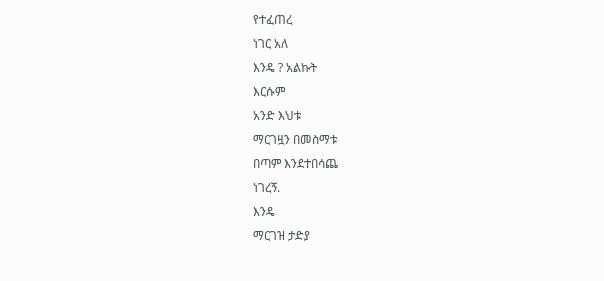የተፈጠረ
ነገር አለ
እንዴ ? አልኩት
እርሱም
አንድ እህቱ
ማርገዟን በመስማቱ
በጣም እንደተበሳጨ
ነገረኝ.
እንዴ
ማርገዝ ታድያ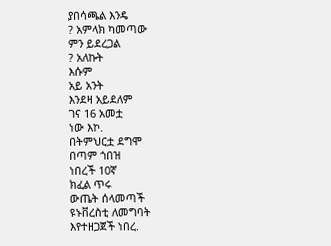ያበሳጫል እንዴ
? አምላክ ካመጣው
ምን ይደረጋል
? አለኩት
እሱም
አይ አንት
እንደዛ አይደለም
ገና 16 አመቷ
ነው እኮ.
በትምህርቷ ደግሞ
በጣም ጎበዝ
ነበረች 10ኛ
ክፈል ጥሩ
ውጤት ሰላመጣች
ዩኑቨረስቲ ለመግባት
እየተዘጋጀች ነበረ.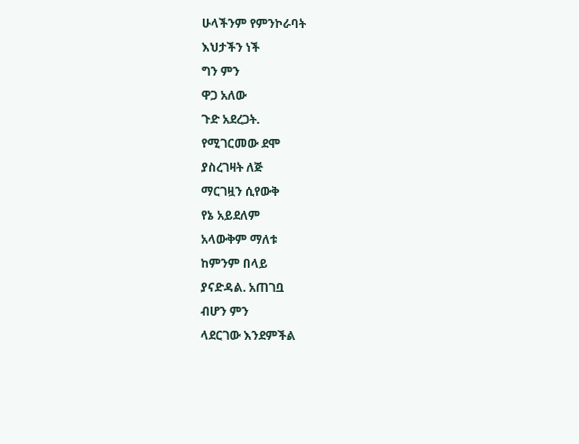ሁላችንም የምንኮራባት
እህታችን ነች
ግን ምን
ዋጋ አለው
ጉድ አደረጋት.
የሚገርመው ደሞ
ያስረገዛት ለጅ
ማርገዟን ሲየውቅ
የኔ አይደለም
አላውቅም ማለቱ
ከምንም በላይ
ያናድዳል. አጠገቧ
ብሆን ምን
ላደርገው እንደምችል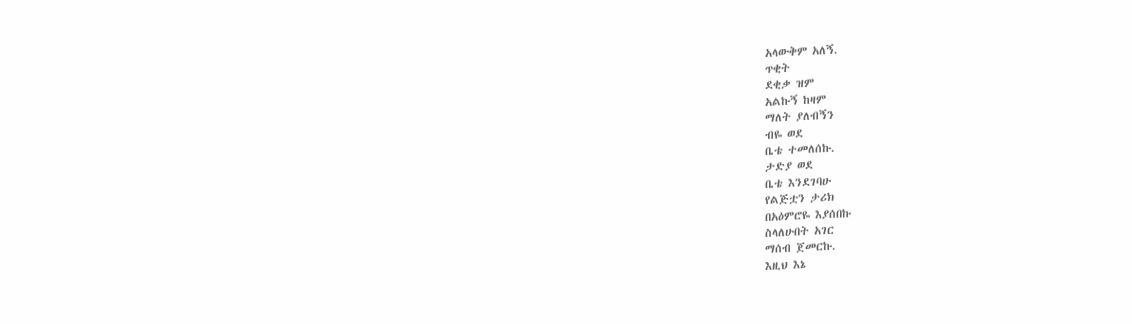አላውቅም አለኝ.
ጥቂት
ደቂቃ ዝም
አልኩኝ ከዛም
ማለት ያለብኝን
ብዬ ወደ
ቤቴ ተመለሰኩ.
ታድያ ወደ
ቤቴ እንደገባሁ
የልጅቷን ታሪክ
በአዕምሮዬ እያሰበኩ
ስላለሁበት አገር
ማሰብ ጀመርኩ.
እዚህ እኔ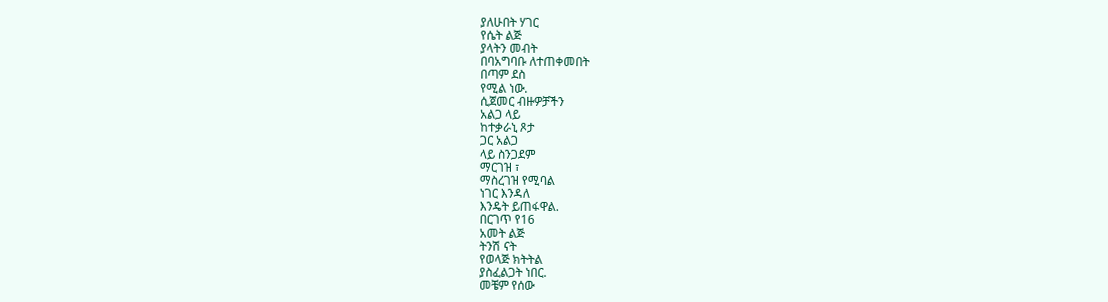ያለሁበት ሃገር
የሴት ልጅ
ያላትን መብት
በባአግባቡ ለተጠቀመበት
በጣም ደስ
የሚል ነው.
ሲጀመር ብዙዎቻችን
አልጋ ላይ
ከተቃራኒ ጾታ
ጋር አልጋ
ላይ ስንጋደም
ማርገዝ ፣
ማስረገዝ የሚባል
ነገር እንዳለ
እንዴት ይጠፋዋል.
በርገጥ የ16
አመት ልጅ
ትንሽ ናት
የወላጅ ክትትል
ያስፈልጋት ነበር.
መቼም የሰው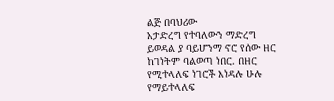ልጅ በባህሪው
አታድረግ የተባለውን ማድረግ ይወዳል ያ ባይሆንማ ኖሮ የሰው ዘር ከገነትም ባልወጣ ነበር. በዘር የሚተላለፍ ነገሮች እነዳሉ ሁሉ የማይተላለፍ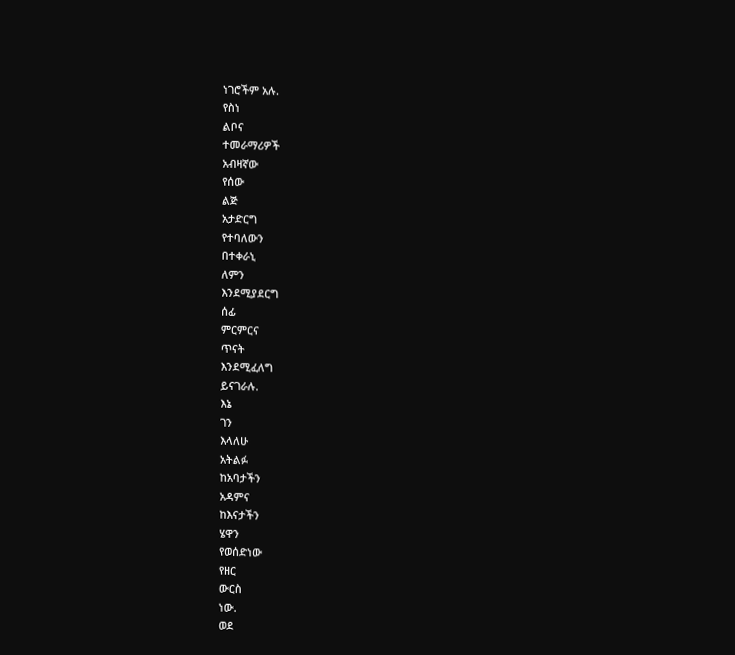ነገሮችም አሉ.
የስነ
ልቦና
ተመራማሪዎች
አብዛኛው
የሰው
ልጅ
አታድርግ
የተባለውን
በተቀራኒ
ለምን
እንደሚያደርግ
ሰፊ
ምርምርና
ጥናት
እንደሚፈለግ
ይናገራሉ.
እኔ
ገን
እላለሁ
አትልፉ
ከአባታችን
አዳምና
ከእናታችን
ሄዋን
የወሰድነው
የዘር
ውርስ
ነው.
ወደ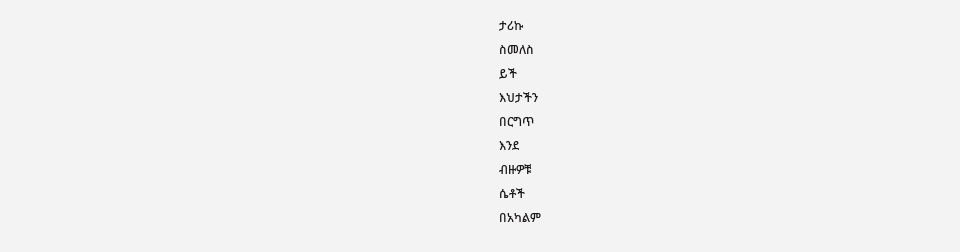ታሪኩ
ስመለስ
ይች
እህታችን
በርግጥ
እንደ
ብዙዎቹ
ሴቶች
በአካልም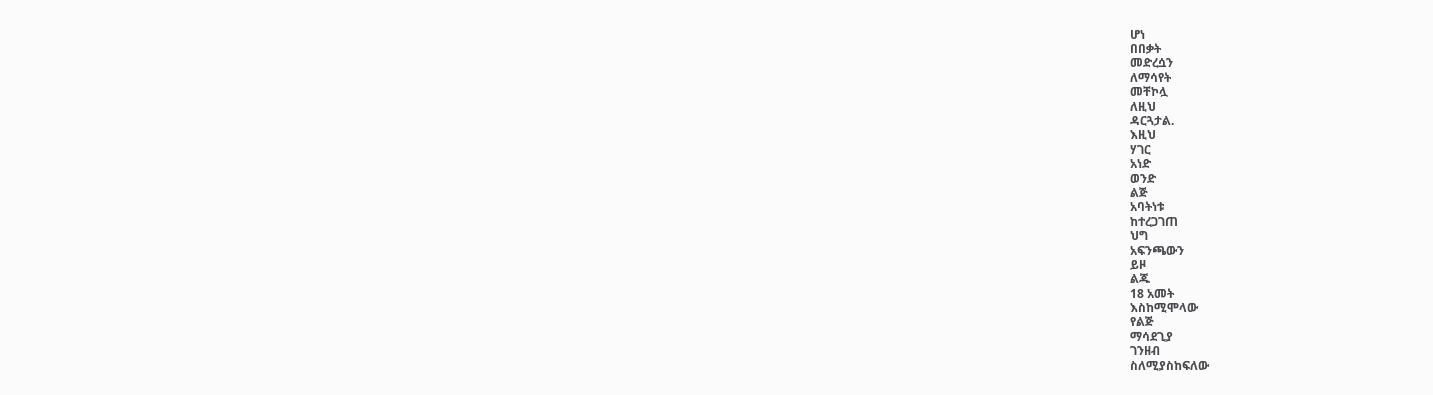ሆነ
በበቃት
መድረሷን
ለማሳየት
መቸኮሏ
ለዚህ
ዳርጓታል.
እዚህ
ሃገር
አነድ
ወንድ
ልጅ
አባትነቱ
ከተረጋገጠ
ህግ
አፍንጫውን
ይዞ
ልጁ
18 አመት
እስከሚሞላው
የልጅ
ማሳደጊያ
ገንዘብ
ስለሚያስከፍለው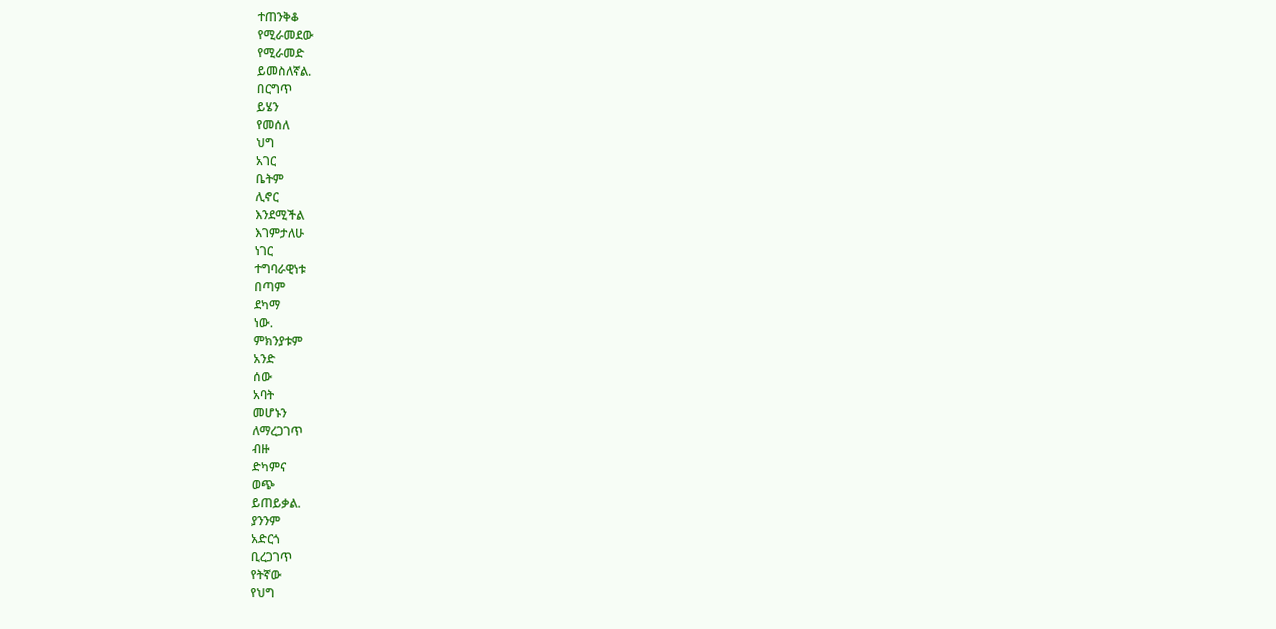ተጠንቅቆ
የሚራመደው
የሚራመድ
ይመስለኛል.
በርግጥ
ይሄን
የመሰለ
ህግ
አገር
ቤትም
ሊኖር
እንደሚችል
እገምታለሁ
ነገር
ተግባራዊነቱ
በጣም
ደካማ
ነው.
ምክንያቱም
አንድ
ሰው
አባት
መሆኑን
ለማረጋገጥ
ብዙ
ድካምና
ወጭ
ይጠይቃል.
ያንንም
አድርጎ
ቢረጋገጥ
የትኛው
የህግ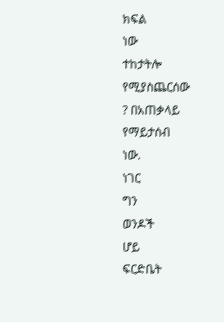ክፍል
ነው
ተከታትሎ
የሚያስጨርሰው
? በአጠቃላይ
የማይታሰብ
ነው.
ነገር
ግን
ወንዶች
ሆይ
ፍርድቤት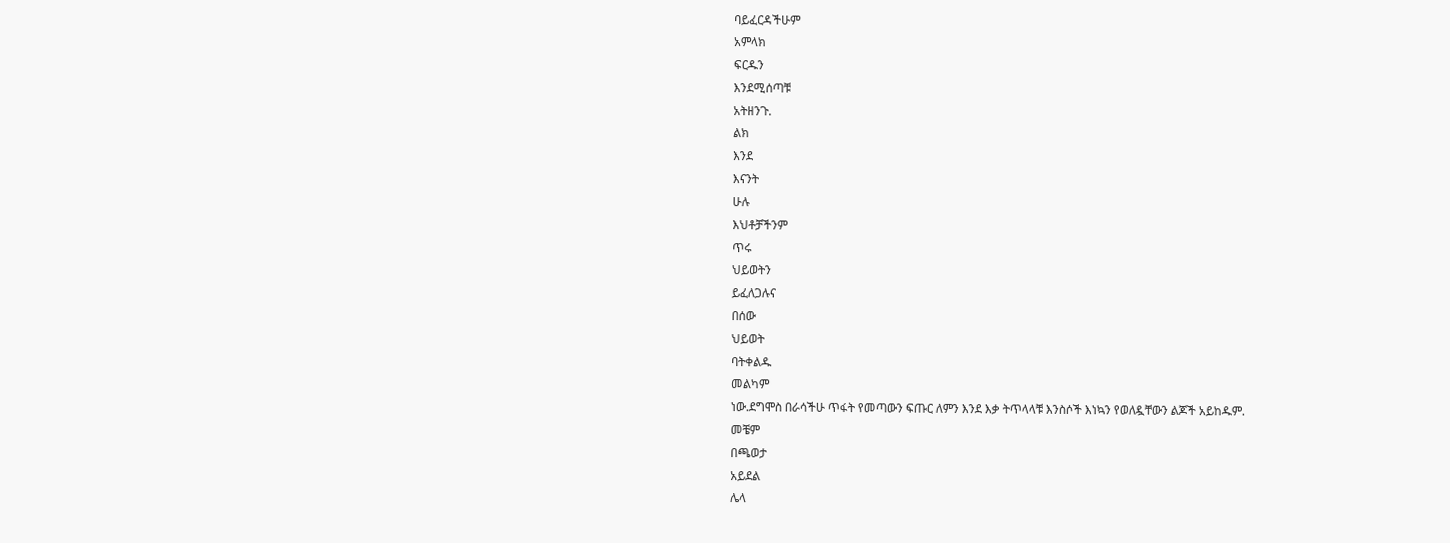ባይፈርዳችሁም
አምላክ
ፍርዱን
እንደሚሰጣቹ
አትዘንጉ.
ልክ
እንደ
እናንት
ሁሉ
እህቶቻችንም
ጥሩ
ህይወትን
ይፈለጋሉና
በሰው
ህይወት
ባትቀልዱ
መልካም
ነው.ደግሞስ በራሳችሁ ጥፋት የመጣውን ፍጡር ለምን እንደ እቃ ትጥላላቹ እንስሶች እነኳን የወለዷቸውን ልጆች አይከዱም.
መቼም
በጫወታ
አይደል
ሌላ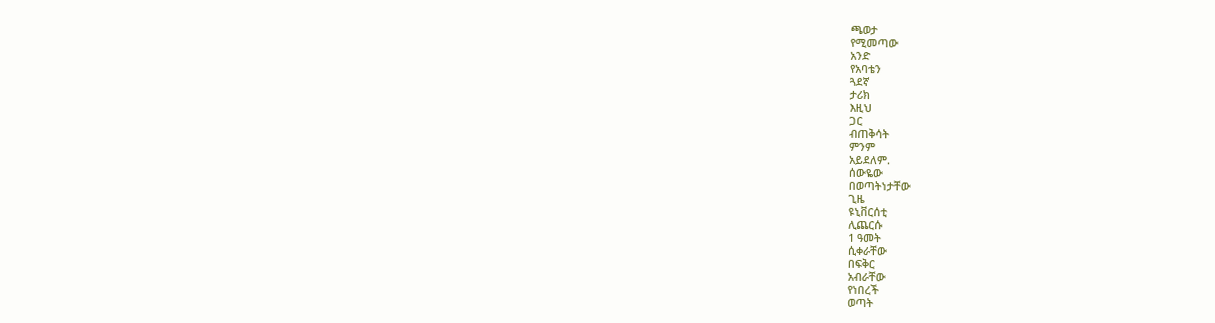ጫወታ
የሚመጣው
አንድ
የአባቴን
ጓደኛ
ታሪክ
እዚህ
ጋር
ብጠቅሳት
ምንም
አይደለም.
ሰውዬው
በወጣትነታቸው
ጊዜ
ዩኒቨርሰቲ
ሊጨርሱ
1 ዓመት
ሲቀራቸው
በፍቅር
አብራቸው
የነበረች
ወጣት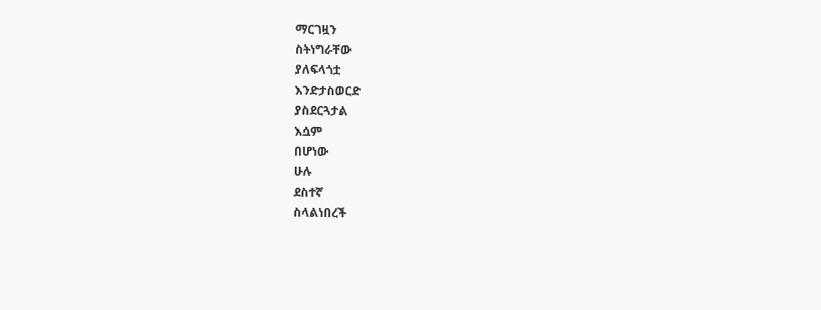ማርገዟን
ስትነግራቸው
ያለፍላጎቷ
እንድታስወርድ
ያስደርጓታል
እሷም
በሆነው
ሁሉ
ደስተኛ
ስላልነበረች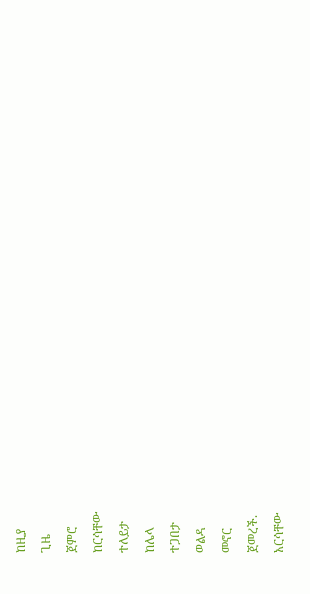ከዚያ
ጊዜ
ጀምሮ
ከርሳቸው
ተለይታ
ከሌላ
ተጋበታ
ወልዳ
መኖር
ጀመረች.
አርሳቸው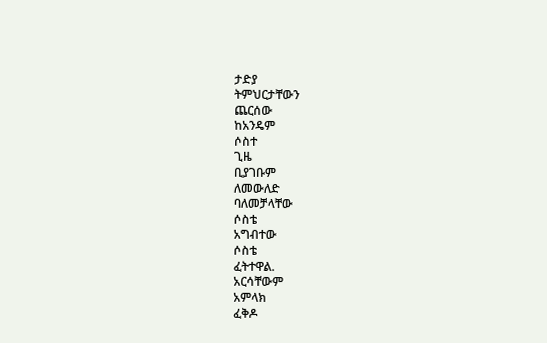ታድያ
ትምህርታቸውን
ጨርሰው
ከአንዴም
ሶስተ
ጊዜ
ቢያገቡም
ለመውለድ
ባለመቻላቸው
ሶስቴ
አግብተው
ሶስቴ
ፈትተዋል.
አርሳቸውም
አምላክ
ፈቅዶ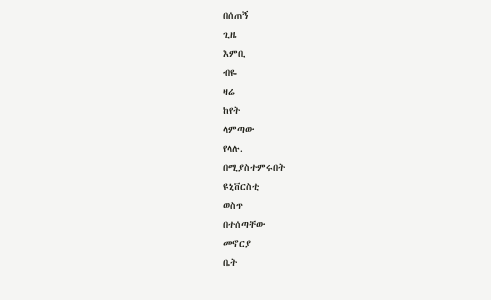በሰጠኝ
ጊዜ
እምቢ
ብዬ
ዛሬ
ከየት
ላምጣው
የላሉ.
በሚያስተምሩበት
ዩኒቨርስቲ
ወስጥ
በተሰጣቸው
መኖርያ
ቤት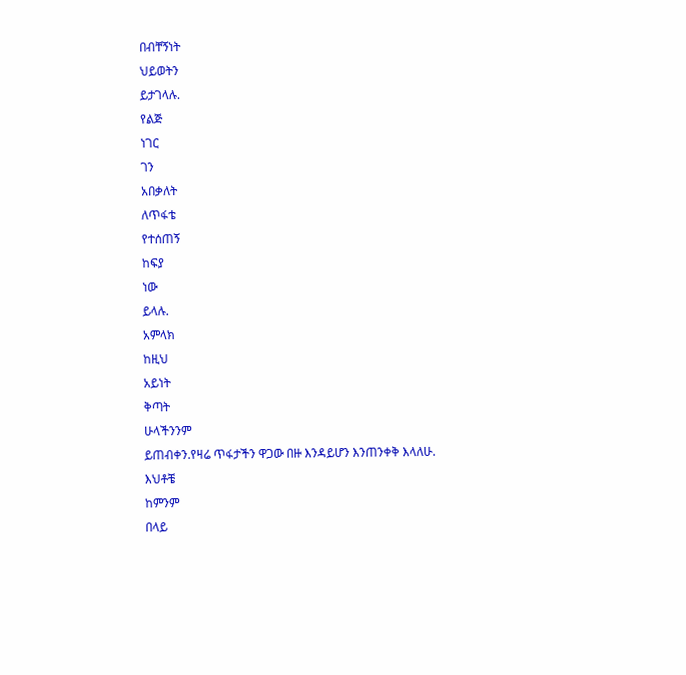በብቸኝነት
ህይወትን
ይታገላሉ.
የልጅ
ነገር
ገን
አበቃለት
ለጥፋቴ
የተሰጠኝ
ከፍያ
ነው
ይላሉ.
አምላክ
ከዚህ
አይነት
ቅጣት
ሁላችንንም
ይጠብቀን.የዛሬ ጥፋታችን ዋጋው በዙ እንዳይሆን እንጠንቀቅ እላለሁ.
እህቶቼ
ከምንም
በላይ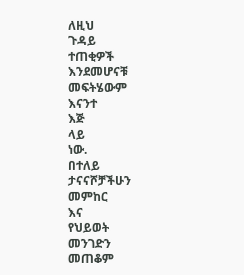ለዚህ
ጉዳይ
ተጠቂዎች
እንደመሆናቹ
መፍትሄውም
እናንተ
እጅ
ላይ
ነው.
በተለይ
ታናናሾቻችሁን
መምከር
እና
የህይወት
መንገድን
መጠቆም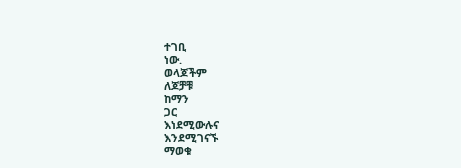ተገቢ
ነው.
ወላጆችም
ለጆቻቹ
ከማን
ጋር
እነደሚውሉና
እንደሚገናኙ
ማወቁ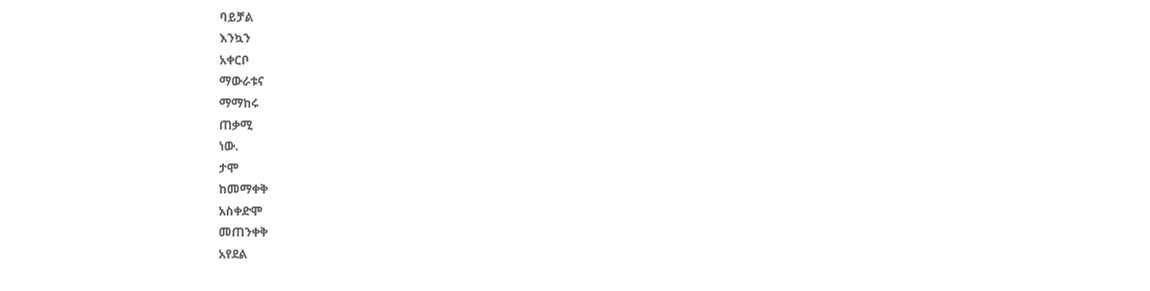ባይቻል
እንኳን
አቀርቦ
ማውራቱና
ማማከሩ
ጠቃሚ
ነው.
ታሞ
ከመማቀቅ
አስቀድሞ
መጠንቀቅ
አየደል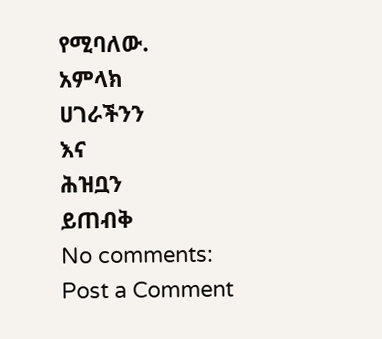የሚባለው.
አምላክ
ሀገራችንን
እና
ሕዝቧን
ይጠብቅ
No comments:
Post a Comment